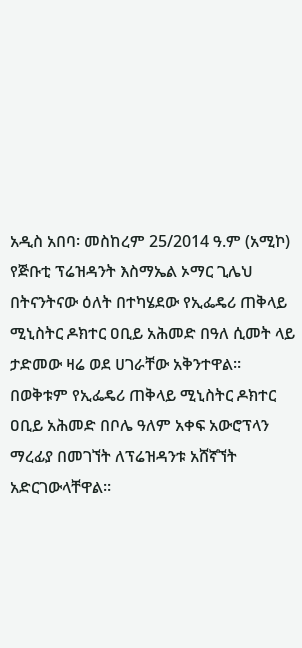አዲስ አበባ፡ መስከረም 25/2014 ዓ.ም (አሚኮ) የጅቡቲ ፕሬዝዳንት እስማኤል ኦማር ጊሌህ በትናንትናው ዕለት በተካሄደው የኢፌዴሪ ጠቅላይ ሚኒስትር ዶክተር ዐቢይ አሕመድ በዓለ ሲመት ላይ ታድመው ዛሬ ወደ ሀገራቸው አቅንተዋል።
በወቅቱም የኢፌዴሪ ጠቅላይ ሚኒስትር ዶክተር ዐቢይ አሕመድ በቦሌ ዓለም አቀፍ አውሮፕላን ማረፊያ በመገኘት ለፕሬዝዳንቱ አሸኛኘት አድርገውላቸዋል።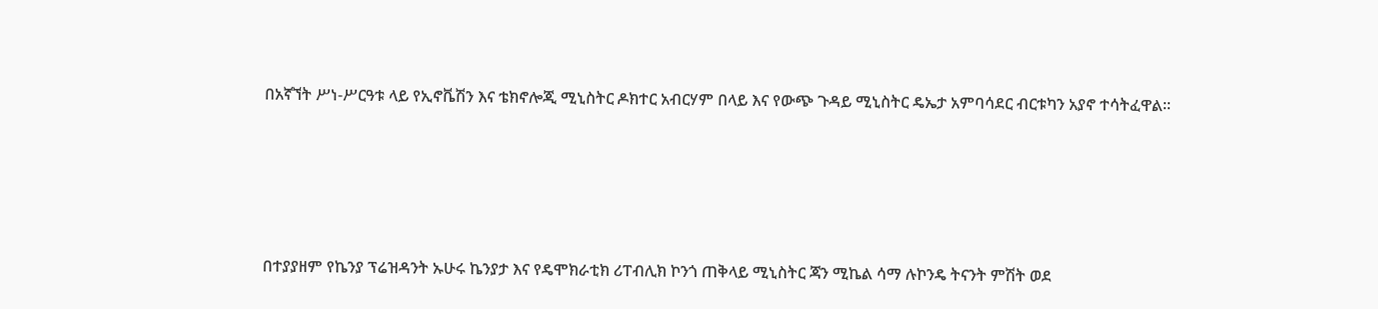በአኛኘት ሥነ-ሥርዓቱ ላይ የኢኖቬሽን እና ቴክኖሎጂ ሚኒስትር ዶክተር አብርሃም በላይ እና የውጭ ጉዳይ ሚኒስትር ዴኤታ አምባሳደር ብርቱካን አያኖ ተሳትፈዋል።





በተያያዘም የኬንያ ፕሬዝዳንት ኡሁሩ ኬንያታ እና የዴሞክራቲክ ሪፐብሊክ ኮንጎ ጠቅላይ ሚኒስትር ጃን ሚኬል ሳማ ሉኮንዴ ትናንት ምሽት ወደ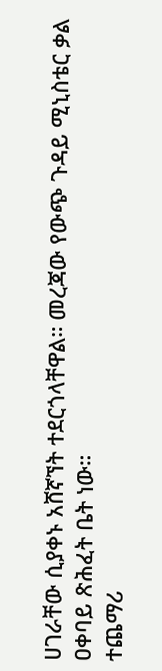ሀገራቸው ሲያቀኑ አሸኛኘት ተደርጎላቸዋል። መረጃው የውጭ ጉዳይ ሚኒስቴር ቃል ዐቀባይ ጽሕፈት ቤት ነው።
ተጨማሪ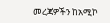መረጃዎችን ከአሚኮ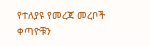የተለያዩ የመረጃ መረቦች ቀጣዮቹን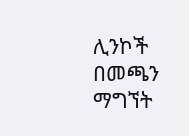ሊንኮች በመጫን ማግኘት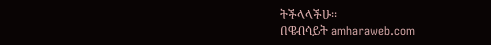ትችላላችሁ፡፡
በዌብሳይት amharaweb.com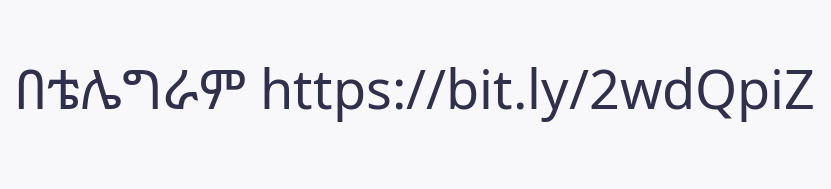በቴሌግራም https://bit.ly/2wdQpiZ